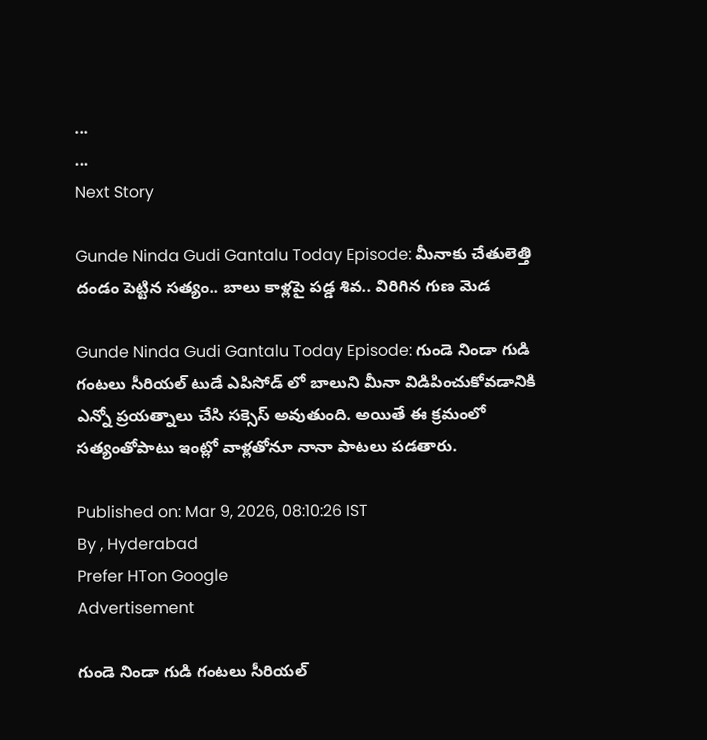...
...
Next Story

Gunde Ninda Gudi Gantalu Today Episode: మీనాకు చేతులెత్తి దండం పెట్టిన సత్యం.. బాలు కాళ్లపై పడ్డ శివ.. విరిగిన గుణ మెడ

Gunde Ninda Gudi Gantalu Today Episode: గుండె నిండా గుడి గంటలు సీరియల్ టుడే ఎపిసోడ్ లో బాలుని మీనా విడిపించుకోవడానికి ఎన్నో ప్రయత్నాలు చేసి సక్సెస్ అవుతుంది. అయితే ఈ క్రమంలో సత్యంతోపాటు ఇంట్లో వాళ్లతోనూ నానా పాటలు పడతారు.

Published on: Mar 9, 2026, 08:10:26 IST
By , Hyderabad
Prefer HTon Google
Advertisement

గుండె నిండా గుడి గంటలు సీరియల్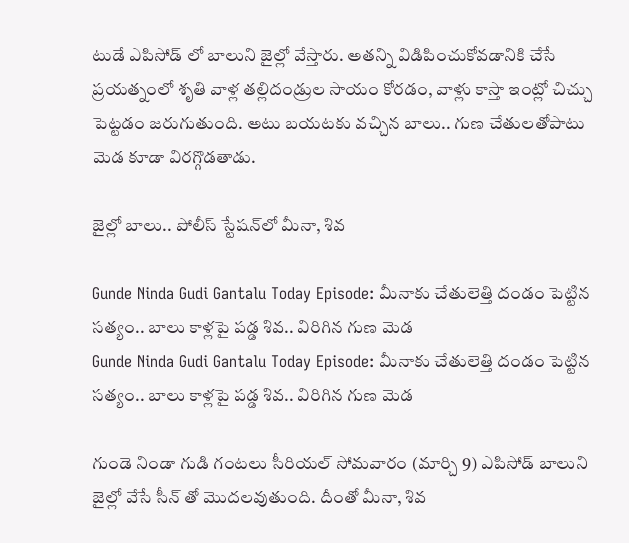టుడే ఎపిసోడ్ లో బాలుని జైల్లో వేస్తారు. అతన్ని విడిపించుకోవడానికి చేసే ప్రయత్నంలో శృతి వాళ్ల తల్లిదండ్రుల సాయం కోరడం, వాళ్లు కాస్తా ఇంట్లో చిచ్చు పెట్టడం జరుగుతుంది. అటు బయటకు వచ్చిన బాలు.. గుణ చేతులతోపాటు మెడ కూడా విరగ్గొడతాడు.

జైల్లో బాలు.. పోలీస్ స్టేషన్‌లో మీనా, శివ

Gunde Ninda Gudi Gantalu Today Episode: మీనాకు చేతులెత్తి దండం పెట్టిన సత్యం.. బాలు కాళ్లపై పడ్డ శివ.. విరిగిన గుణ మెడ
Gunde Ninda Gudi Gantalu Today Episode: మీనాకు చేతులెత్తి దండం పెట్టిన సత్యం.. బాలు కాళ్లపై పడ్డ శివ.. విరిగిన గుణ మెడ

గుండె నిండా గుడి గంటలు సీరియల్ సోమవారం (మార్చి 9) ఎపిసోడ్ బాలుని జైల్లో వేసే సీన్ తో మొదలవుతుంది. దీంతో మీనా, శివ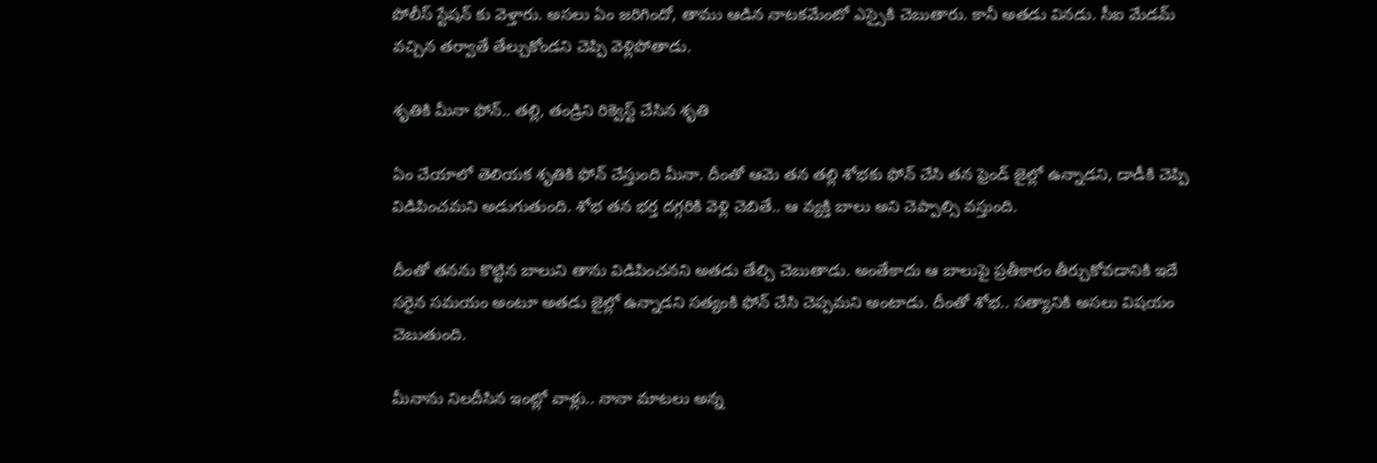పోలీస్ స్టేషన్ కు వెళ్తారు. అసలు ఏం జరిగిందో, తాము ఆడిన నాటకమేంటో ఎస్సైకి చెబుతారు. కానీ అతడు వినడు. సీఐ మేడమ్ వచ్చిన తర్వాతే తేల్చుకోండని చెప్పి వెళ్లిపోతాడు.

శృతికి మీనా ఫోన్.. తల్లి, తండ్రిని రిక్వెస్ట్ చేసిన శృతి

ఏం చేయాలో తెలియక శృతికి ఫోన్ చేస్తుంది మీనా. దీంతో ఆమె తన తల్లి శోభకు ఫోన్ చేసి తన ఫ్రెండ్ జైల్లో ఉన్నాడని, డాడీకి చెప్పి విడిపించమని అడుగుతుంది. శోభ తన భర్త దగ్గరికి వెళ్లి చెబితే.. ఆ వ్యక్తి బాలు అని చెప్పాల్సి వస్తుంది.

దీంతో తనను కొట్టిన బాలుని తాను విడిపించనని అతడు తేల్చి చెబుతాడు. అంతేకాదు ఆ బాలుపై ప్రతీకారం తీర్చుకోవడానికి ఇదే సరైన సమయం అంటూ అతడు జైల్లో ఉన్నాడని సత్యంకి ఫోన్ చేసి చెప్పమని అంటాడు. దీంతో శోభ.. సత్యానికి అసలు విషయం చెబుతుంది.

మీనాను నిలదీసిన ఇంట్లో వాళ్లు.. నానా మాటలు అన్న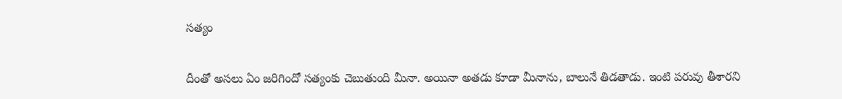సత్యం

దీంతో అసలు ఏం జరిగిందో సత్యంకు చెబుతుంది మీనా. అయినా అతడు కూడా మీనాను, బాలునే తిడతాడు. ఇంటి పరువు తీశారని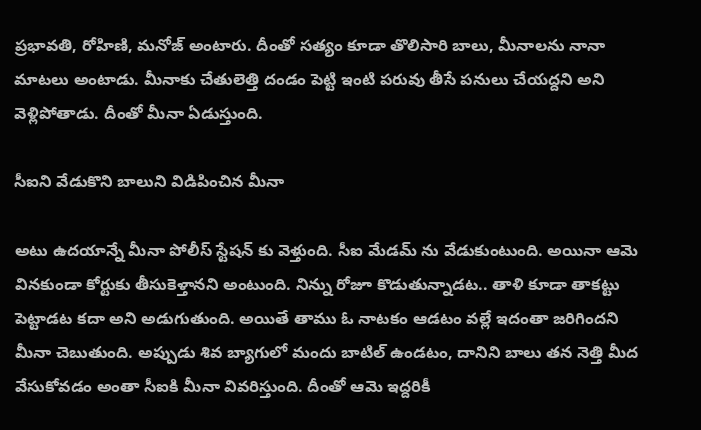ప్రభావతి, రోహిణి, మనోజ్ అంటారు. దీంతో సత్యం కూడా తొలిసారి బాలు, మీనాలను నానా మాటలు అంటాడు. మీనాకు చేతులెత్తి దండం పెట్టి ఇంటి పరువు తీసే పనులు చేయద్దని అని వెళ్లిపోతాడు. దీంతో మీనా ఏడుస్తుంది.

సీఐని వేడుకొని బాలుని విడిపించిన మీనా

అటు ఉదయాన్నే మీనా పోలీస్ స్టేషన్ కు వెళ్తుంది. సీఐ మేడమ్ ను వేడుకుంటుంది. అయినా ఆమె వినకుండా కోర్టుకు తీసుకెళ్తానని అంటుంది. నిన్ను రోజూ కొడుతున్నాడట.. తాళి కూడా తాకట్టు పెట్టాడట కదా అని అడుగుతుంది. అయితే తాము ఓ నాటకం ఆడటం వల్లే ఇదంతా జరిగిందని మీనా చెబుతుంది. అప్పుడు శివ బ్యాగులో మందు బాటిల్ ఉండటం, దానిని బాలు తన నెత్తి మీద వేసుకోవడం అంతా సీఐకి మీనా వివరిస్తుంది. దీంతో ఆమె ఇద్దరికీ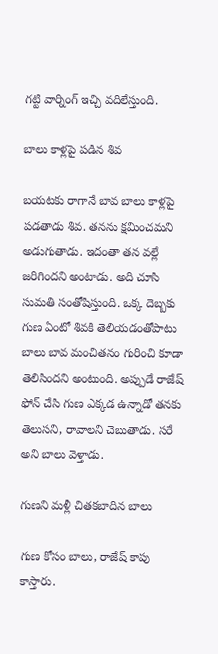గట్టి వార్నింగ్ ఇచ్చి వదిలేస్తుంది.

బాలు కాళ్లపై పడిన శివ

బయటకు రాగానే బావ బాలు కాళ్లపై పడతాడు శివ. తనను క్షమించమని అడుగుతాడు. ఇదంతా తన వల్లే జరిగిందని అంటాడు. అది చూసి సుమతి సంతోషిస్తుంది. ఒక్క దెబ్బకు గుణ ఏంటో శివకి తెలియడంతోపాటు బాలు బావ మంచితనం గురించి కూడా తెలిసిందని అంటుంది. అప్పుడే రాజేష్ ఫోన్ చేసి గుణ ఎక్కడ ఉన్నాడో తనకు తెలుసని, రావాలని చెబుతాడు. సరే అని బాలు వెళ్తాడు.

గుణని మళ్లీ చితకబాదిన బాలు

గుణ కోసం బాలు, రాజేష్ కాపు కాస్తారు.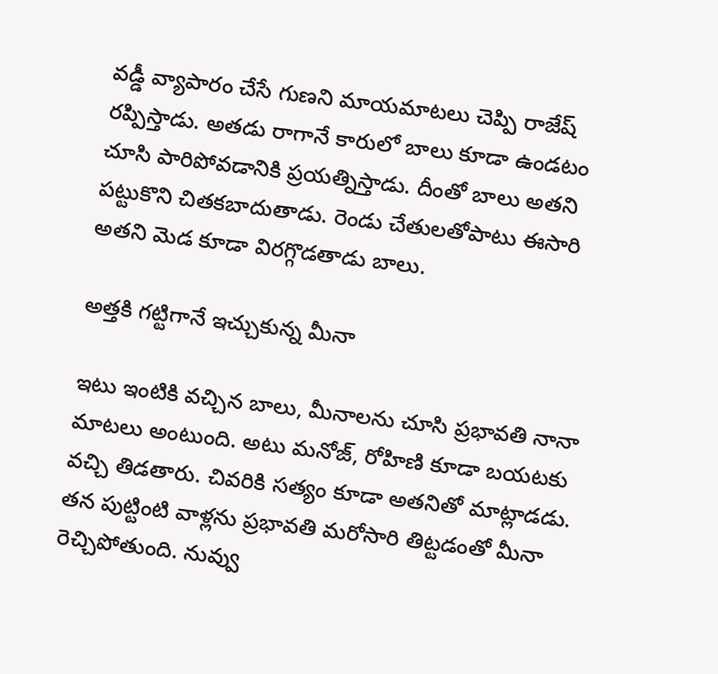వడ్డీ వ్యాపారం చేసే గుణని మాయమాటలు చెప్పి రాజేష్ రప్పిస్తాడు. అతడు రాగానే కారులో బాలు కూడా ఉండటం చూసి పారిపోవడానికి ప్రయత్నిస్తాడు. దీంతో బాలు అతని పట్టుకొని చితకబాదుతాడు. రెండు చేతులతోపాటు ఈసారి అతని మెడ కూడా విరగ్గొడతాడు బాలు.

అత్తకి గట్టిగానే ఇచ్చుకున్న మీనా

ఇటు ఇంటికి వచ్చిన బాలు, మీనాలను చూసి ప్రభావతి నానా మాటలు అంటుంది. అటు మనోజ్, రోహిణి కూడా బయటకు వచ్చి తిడతారు. చివరికి సత్యం కూడా అతనితో మాట్లాడడు. తన పుట్టింటి వాళ్లను ప్రభావతి మరోసారి తిట్టడంతో మీనా రెచ్చిపోతుంది. నువ్వు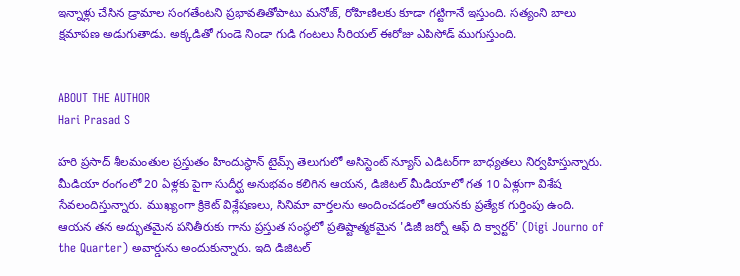ఇన్నాళ్లు చేసిన డ్రామాల సంగతేంటని ప్రభావతితోపాటు మనోజ్, రోహిణిలకు కూడా గట్టిగానే ఇస్తుంది. సత్యంని బాలు క్షమాపణ అడుగుతాడు. అక్కడితో గుండె నిండా గుడి గంటలు సీరియల్ ఈరోజు ఎపిసోడ్ ముగుస్తుంది.


ABOUT THE AUTHOR
Hari Prasad S

హరి ప్రసాద్ శీలమంతుల ప్రస్తుతం హిందుస్థాన్ టైమ్స్ తెలుగులో అసిస్టెంట్ న్యూస్ ఎడిటర్‌గా బాధ్యతలు నిర్వహిస్తున్నారు. మీడియా రంగంలో 20 ఏళ్లకు పైగా సుదీర్ఘ అనుభవం కలిగిన ఆయన, డిజిటల్ మీడియాలో గత 10 ఏళ్లుగా విశేష సేవలందిస్తున్నారు. ముఖ్యంగా క్రికెట్ విశ్లేషణలు, సినిమా వార్తలను అందించడంలో ఆయనకు ప్రత్యేక గుర్తింపు ఉంది. ఆయన తన అద్భుతమైన పనితీరుకు గాను ప్రస్తుత సంస్థలో ప్రతిష్టాత్మకమైన 'డిజీ జర్నో ఆఫ్ ది క్వార్టర్' (Digi Journo of the Quarter) అవార్డును అందుకున్నారు. ఇది డిజిటల్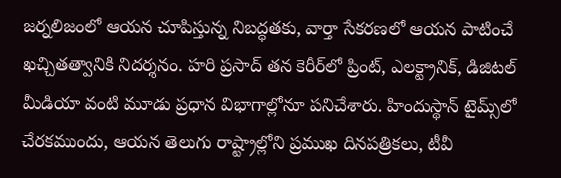జర్నలిజంలో ఆయన చూపిస్తున్న నిబద్ధతకు, వార్తా సేకరణలో ఆయన పాటించే ఖచ్చితత్వానికి నిదర్శనం. హరి ప్రసాద్ తన కెరీర్‌లో ప్రింట్, ఎలక్ట్రానిక్, డిజిటల్ మీడియా వంటి మూడు ప్రధాన విభాగాల్లోనూ పనిచేశారు. హిందుస్థాన్ టైమ్స్‌లో చేరకముందు, ఆయన తెలుగు రాష్ట్రాల్లోని ప్రముఖ దినపత్రికలు, టీవీ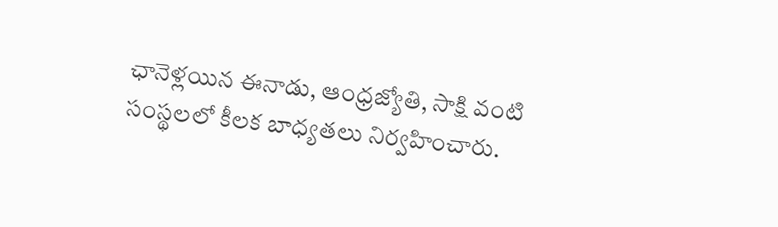ఛానెళ్లయిన ఈనాడు, ఆంధ్రజ్యోతి, సాక్షి వంటి సంస్థలలో కీలక బాధ్యతలు నిర్వహించారు.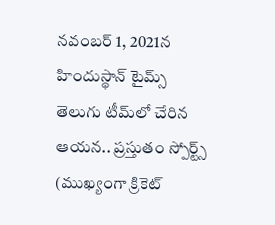నవంబర్ 1, 2021న హిందుస్థాన్ టైమ్స్ తెలుగు టీమ్‌లో చేరిన ఆయన.. ప్రస్తుతం స్పోర్ట్స్ (ముఖ్యంగా క్రికెట్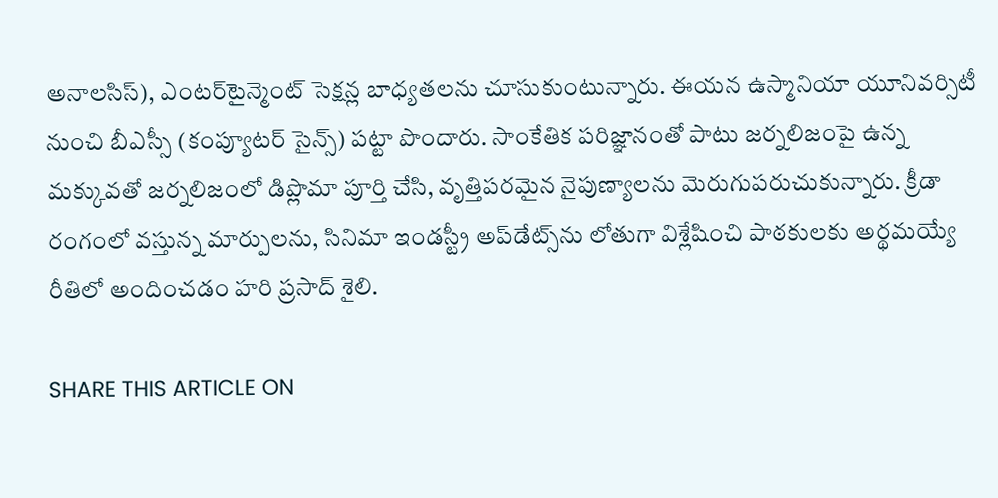అనాలసిస్), ఎంటర్‌టైన్మెంట్ సెక్షన్ల బాధ్యతలను చూసుకుంటున్నారు. ఈయన ఉస్మానియా యూనివర్సిటీ నుంచి బీఎస్సీ (కంప్యూటర్ సైన్స్) పట్టా పొందారు. సాంకేతిక పరిజ్ఞానంతో పాటు జర్నలిజంపై ఉన్న మక్కువతో జర్నలిజంలో డిప్లొమా పూర్తి చేసి, వృత్తిపరమైన నైపుణ్యాలను మెరుగుపరుచుకున్నారు. క్రీడా రంగంలో వస్తున్న మార్పులను, సినిమా ఇండస్ట్రీ అప్‌డేట్స్‌ను లోతుగా విశ్లేషించి పాఠకులకు అర్థమయ్యే రీతిలో అందించడం హరి ప్రసాద్ శైలి.

SHARE THIS ARTICLE ON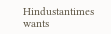Hindustantimes wants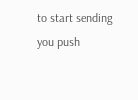to start sending you push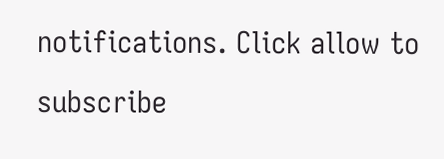notifications. Click allow to subscribe